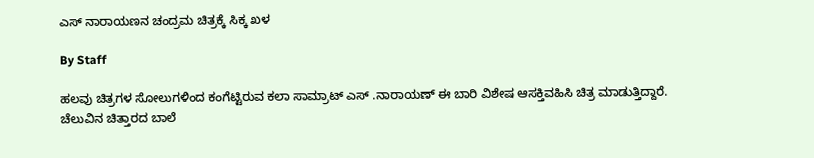ಎಸ್ ನಾರಾಯಣನ ಚಂದ್ರಮ ಚಿತ್ರಕ್ಕೆ ಸಿಕ್ಕ ಖಳ

By Staff

ಹಲವು ಚಿತ್ರಗಳ ಸೋಲುಗಳಿಂದ ಕಂಗೆಟ್ಟಿರುವ ಕಲಾ ಸಾಮ್ರಾಟ್ ಎಸ್ .ನಾರಾಯಣ್ ಈ ಬಾರಿ ವಿಶೇಷ ಆಸಕ್ತಿವಹಿಸಿ ಚಿತ್ರ ಮಾಡುತ್ತಿದ್ದಾರೆ. ಚೆಲುವಿನ ಚಿತ್ತಾರದ ಬಾಲೆ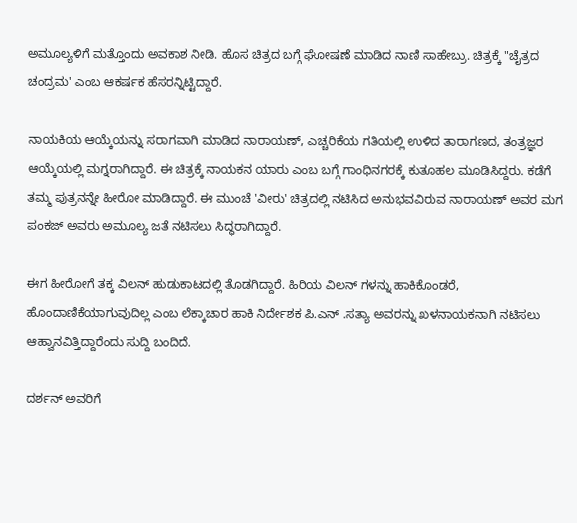ಅಮೂಲ್ಯಳಿಗೆ ಮತ್ತೊಂದು ಅವಕಾಶ ನೀಡಿ. ಹೊಸ ಚಿತ್ರದ ಬಗ್ಗೆ ಘೋಷಣೆ ಮಾಡಿದ ನಾಣಿ ಸಾಹೇಬ್ರು. ಚಿತ್ರಕ್ಕೆ "ಚೈತ್ರದ ಚಂದ್ರಮ' ಎಂಬ ಆಕರ್ಷಕ ಹೆಸರನ್ನಿಟ್ಟಿದ್ದಾರೆ.

ನಾಯಕಿಯ ಆಯ್ಕೆಯನ್ನು ಸರಾಗವಾಗಿ ಮಾಡಿದ ನಾರಾಯಣ್, ಎಚ್ಚರಿಕೆಯ ಗತಿಯಲ್ಲಿ ಉಳಿದ ತಾರಾಗಣದ, ತಂತ್ರಜ್ಞರ ಆಯ್ಕೆಯಲ್ಲಿ ಮಗ್ನರಾಗಿದ್ದಾರೆ. ಈ ಚಿತ್ರಕ್ಕೆ ನಾಯಕನ ಯಾರು ಎಂಬ ಬಗ್ಗೆ ಗಾಂಧಿನಗರಕ್ಕೆ ಕುತೂಹಲ ಮೂಡಿಸಿದ್ದರು. ಕಡೆಗೆ ತಮ್ಮ ಪುತ್ರನನ್ನೇ ಹೀರೋ ಮಾಡಿದ್ದಾರೆ. ಈ ಮುಂಚೆ 'ವೀರು' ಚಿತ್ರದಲ್ಲಿ ನಟಿಸಿದ ಅನುಭವವಿರುವ ನಾರಾಯಣ್ ಅವರ ಮಗ ಪಂಕಜ್ ಅವರು ಅಮೂಲ್ಯ ಜತೆ ನಟಿಸಲು ಸಿದ್ಧರಾಗಿದ್ದಾರೆ.

ಈಗ ಹೀರೋಗೆ ತಕ್ಕ ವಿಲನ್ ಹುಡುಕಾಟದಲ್ಲಿ ತೊಡಗಿದ್ದಾರೆ. ಹಿರಿಯ ವಿಲನ್ ಗಳನ್ನು ಹಾಕಿಕೊಂಡರೆ, ಹೊಂದಾಣಿಕೆಯಾಗುವುದಿಲ್ಲ ಎಂಬ ಲೆಕ್ಕಾಚಾರ ಹಾಕಿ ನಿರ್ದೇಶಕ ಪಿ.ಎನ್ .ಸತ್ಯಾ ಅವರನ್ನು ಖಳನಾಯಕನಾಗಿ ನಟಿಸಲು ಆಹ್ವಾನವಿತ್ತಿದ್ದಾರೆಂದು ಸುದ್ದಿ ಬಂದಿದೆ.

ದರ್ಶನ್ ಅವರಿಗೆ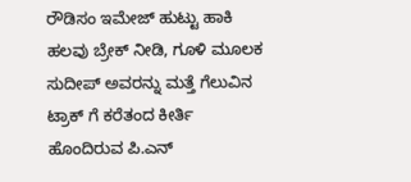ರೌಡಿಸಂ ಇಮೇಜ್ ಹುಟ್ಟು ಹಾಕಿ ಹಲವು ಬ್ರೇಕ್ ನೀಡಿ, ಗೂಳಿ ಮೂಲಕ ಸುದೀಪ್ ಅವರನ್ನು ಮತ್ತೆ ಗೆಲುವಿನ ಟ್ರಾಕ್ ಗೆ ಕರೆತಂದ ಕೀರ್ತಿ ಹೊಂದಿರುವ ಪಿ.ಎನ್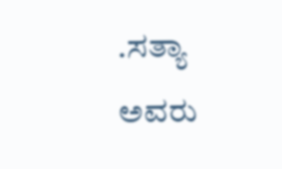.ಸತ್ಯಾ ಅವರು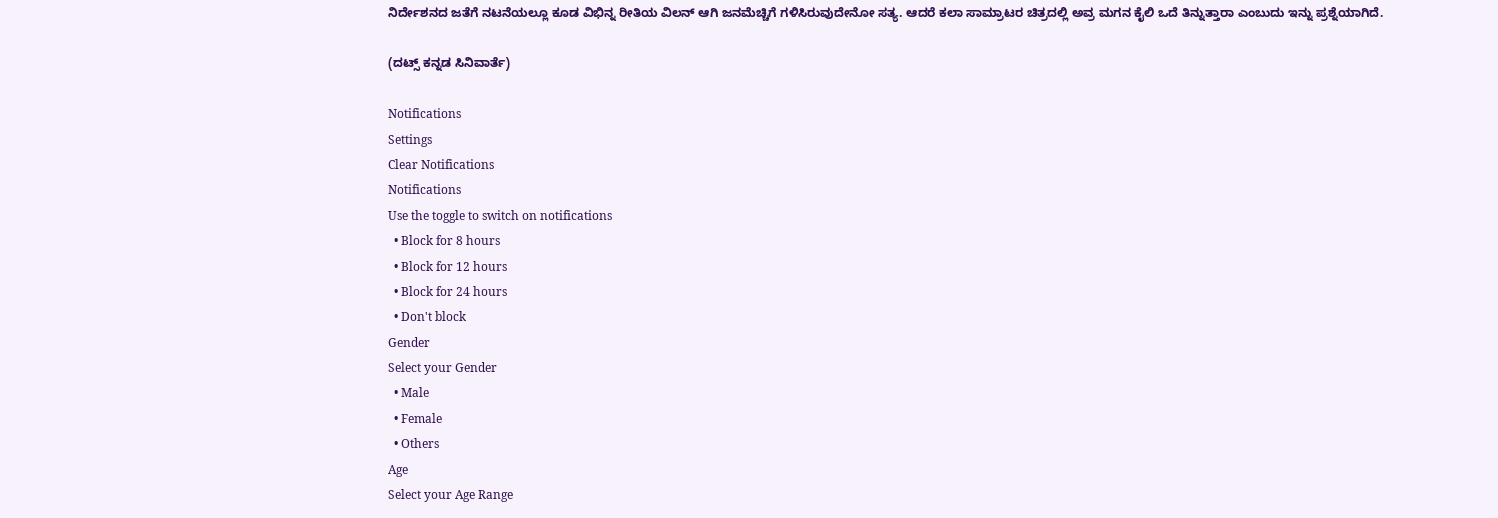ನಿರ್ದೇಶನದ ಜತೆಗೆ ನಟನೆಯಲ್ಲೂ ಕೂಡ ವಿಭಿನ್ನ ರೀತಿಯ ವಿಲನ್ ಆಗಿ ಜನಮೆಚ್ಚಿಗೆ ಗಳಿಸಿರುವುದೇನೋ ಸತ್ಯ. ಆದರೆ ಕಲಾ ಸಾಮ್ರಾಟರ ಚಿತ್ರದಲ್ಲಿ ಅವ್ರ ಮಗನ ಕೈಲಿ ಒದೆ ತಿನ್ನುತ್ತಾರಾ ಎಂಬುದು ಇನ್ನು ಪ್ರಶ್ನೆಯಾಗಿದೆ.

(ದಟ್ಸ್ ಕನ್ನಡ ಸಿನಿವಾರ್ತೆ)

Notifications
Settings
Clear Notifications
Notifications
Use the toggle to switch on notifications
  • Block for 8 hours
  • Block for 12 hours
  • Block for 24 hours
  • Don't block
Gender
Select your Gender
  • Male
  • Female
  • Others
Age
Select your Age Range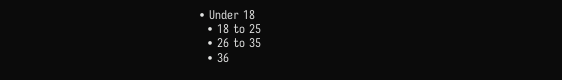• Under 18
  • 18 to 25
  • 26 to 35
  • 36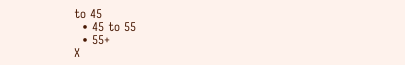to 45
  • 45 to 55
  • 55+
X